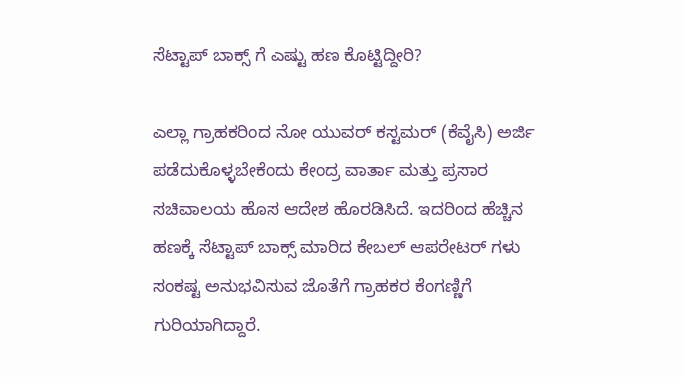ಸೆಟ್ಟಾಪ್ ಬಾಕ್ಸ್ ಗೆ ಎಷ್ಟು ಹಣ ಕೊಟ್ಟಿದ್ದೀರಿ?

ಎಲ್ಲಾ ಗ್ರಾಹಕರಿಂದ ನೋ ಯುವರ್ ಕಸ್ಟಮರ್ (ಕೆವೈಸಿ) ಅರ್ಜಿ ಪಡೆದುಕೊಳ್ಳಬೇಕೆಂದು ಕೇಂದ್ರ ವಾರ್ತಾ ಮತ್ತು ಪ್ರಸಾರ ಸಚಿವಾಲಯ ಹೊಸ ಆದೇಶ ಹೊರಡಿಸಿದೆ. ಇದರಿಂದ ಹೆಚ್ಚಿನ ಹಣಕ್ಕೆ ಸೆಟ್ಟಾಪ್ ಬಾಕ್ಸ್ ಮಾರಿದ ಕೇಬಲ್ ಆಪರೇಟರ್ ಗಳು ಸಂಕಷ್ಟ ಅನುಭವಿಸುವ ಜೊತೆಗೆ ಗ್ರಾಹಕರ ಕೆಂಗಣ್ಣಿಗೆ ಗುರಿಯಾಗಿದ್ದಾರೆ.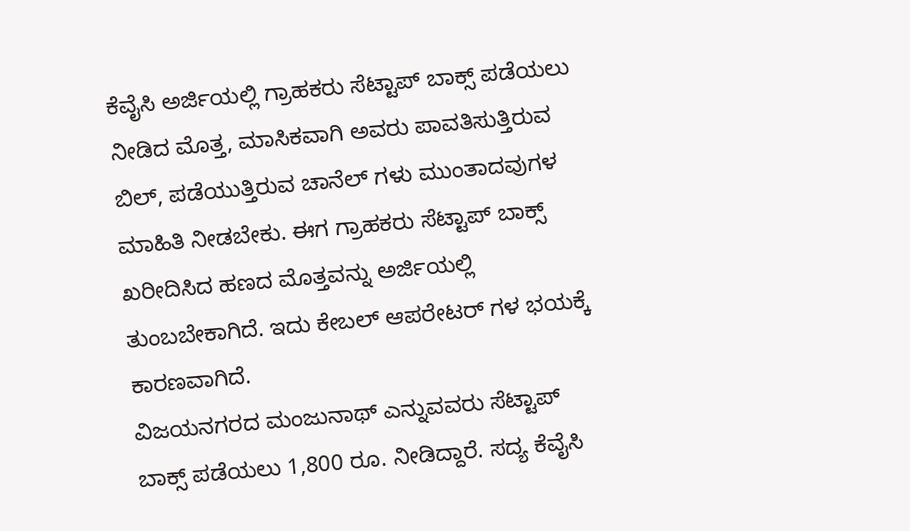ಕೆವೈಸಿ ಅರ್ಜಿಯಲ್ಲಿ ಗ್ರಾಹಕರು ಸೆಟ್ಟಾಪ್ ಬಾಕ್ಸ್ ಪಡೆಯಲು ನೀಡಿದ ಮೊತ್ತ, ಮಾಸಿಕವಾಗಿ ಅವರು ಪಾವತಿಸುತ್ತಿರುವ ಬಿಲ್, ಪಡೆಯುತ್ತಿರುವ ಚಾನೆಲ್ ಗಳು ಮುಂತಾದವುಗಳ ಮಾಹಿತಿ ನೀಡಬೇಕು. ಈಗ ಗ್ರಾಹಕರು ಸೆಟ್ಟಾಪ್ ಬಾಕ್ಸ್ ಖರೀದಿಸಿದ ಹಣದ ಮೊತ್ತವನ್ನು ಅರ್ಜಿಯಲ್ಲಿ ತುಂಬಬೇಕಾಗಿದೆ. ಇದು ಕೇಬಲ್ ಆಪರೇಟರ್ ಗಳ ಭಯಕ್ಕೆ ಕಾರಣವಾಗಿದೆ.
ವಿಜಯನಗರದ ಮಂಜುನಾಥ್ ಎನ್ನುವವರು ಸೆಟ್ಟಾಪ್ ಬಾಕ್ಸ್ ಪಡೆಯಲು 1,800 ರೂ. ನೀಡಿದ್ದಾರೆ. ಸದ್ಯ ಕೆವೈಸಿ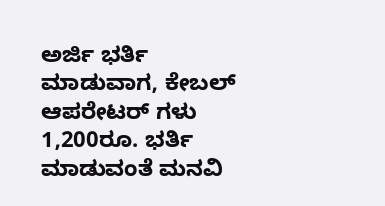ಅರ್ಜಿ ಭರ್ತಿ ಮಾಡುವಾಗ, ಕೇಬಲ್ ಆಪರೇಟರ್ ಗಳು 1,200ರೂ. ಭರ್ತಿ ಮಾಡುವಂತೆ ಮನವಿ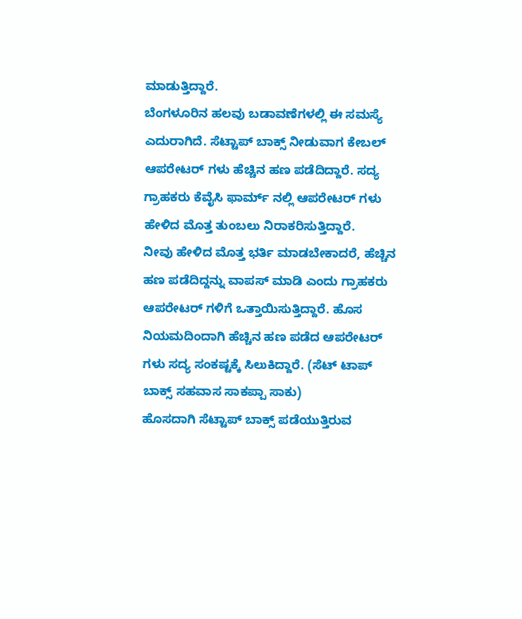ಮಾಡುತ್ತಿದ್ದಾರೆ.
ಬೆಂಗಳೂರಿನ ಹಲವು ಬಡಾವಣೆಗಳಲ್ಲಿ ಈ ಸಮಸ್ಯೆ ಎದುರಾಗಿದೆ. ಸೆಟ್ಟಾಪ್ ಬಾಕ್ಸ್ ನೀಡುವಾಗ ಕೇಬಲ್ ಆಪರೇಟರ್ ಗಳು ಹೆಚ್ಚಿನ ಹಣ ಪಡೆದಿದ್ದಾರೆ. ಸದ್ಯ ಗ್ರಾಹಕರು ಕೆವೈಸಿ ಫಾರ್ಮ್ ನಲ್ಲಿ ಆಪರೇಟರ್ ಗಳು ಹೇಳಿದ ಮೊತ್ತ ತುಂಬಲು ನಿರಾಕರಿಸುತ್ತಿದ್ದಾರೆ.
ನೀವು ಹೇಳಿದ ಮೊತ್ತ ಭರ್ತಿ ಮಾಡಬೇಕಾದರೆ, ಹೆಚ್ಚಿನ ಹಣ ಪಡೆದಿದ್ದನ್ನು ವಾಪಸ್ ಮಾಡಿ ಎಂದು ಗ್ರಾಹಕರು ಆಪರೇಟರ್ ಗಳಿಗೆ ಒತ್ತಾಯಿಸುತ್ತಿದ್ದಾರೆ. ಹೊಸ ನಿಯಮದಿಂದಾಗಿ ಹೆಚ್ಚಿನ ಹಣ ಪಡೆದ ಆಪರೇಟರ್ ಗಳು ಸದ್ಯ ಸಂಕಷ್ಟಕ್ಕೆ ಸಿಲುಕಿದ್ದಾರೆ. (ಸೆಟ್ ಟಾಪ್ ಬಾಕ್ಸ್ ಸಹವಾಸ ಸಾಕಪ್ಪಾ ಸಾಕು)
ಹೊಸದಾಗಿ ಸೆಟ್ಟಾಪ್ ಬಾಕ್ಸ್ ಪಡೆಯುತ್ತಿರುವ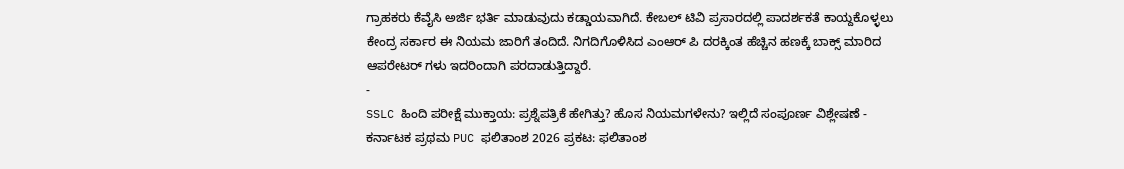ಗ್ರಾಹಕರು ಕೆವೈಸಿ ಅರ್ಜಿ ಭರ್ತಿ ಮಾಡುವುದು ಕಡ್ಡಾಯವಾಗಿದೆ. ಕೇಬಲ್ ಟಿವಿ ಪ್ರಸಾರದಲ್ಲಿ ಪಾದರ್ಶಕತೆ ಕಾಯ್ದಕೊಳ್ಳಲು ಕೇಂದ್ರ ಸರ್ಕಾರ ಈ ನಿಯಮ ಜಾರಿಗೆ ತಂದಿದೆ. ನಿಗದಿಗೊಳಿಸಿದ ಎಂಆರ್ ಪಿ ದರಕ್ಕಿಂತ ಹೆಚ್ಚಿನ ಹಣಕ್ಕೆ ಬಾಕ್ಸ್ ಮಾರಿದ ಆಪರೇಟರ್ ಗಳು ಇದರಿಂದಾಗಿ ಪರದಾಡುತ್ತಿದ್ದಾರೆ.
-
SSLC ಹಿಂದಿ ಪರೀಕ್ಷೆ ಮುಕ್ತಾಯ: ಪ್ರಶ್ನೆಪತ್ರಿಕೆ ಹೇಗಿತ್ತು? ಹೊಸ ನಿಯಮಗಳೇನು? ಇಲ್ಲಿದೆ ಸಂಪೂರ್ಣ ವಿಶ್ಲೇಷಣೆ -
ಕರ್ನಾಟಕ ಪ್ರಥಮ PUC ಫಲಿತಾಂಶ 2026 ಪ್ರಕಟ: ಫಲಿತಾಂಶ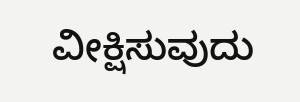ವೀಕ್ಷಿಸುವುದು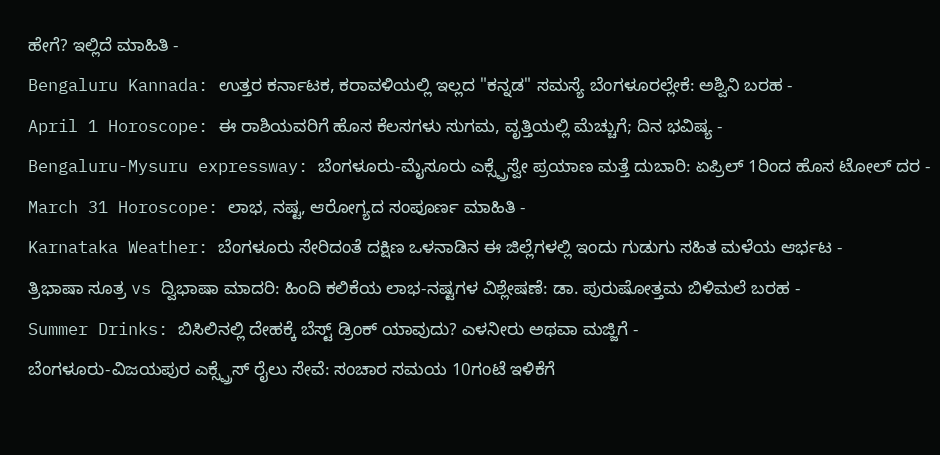ಹೇಗೆ? ಇಲ್ಲಿದೆ ಮಾಹಿತಿ -
Bengaluru Kannada: ಉತ್ತರ ಕರ್ನಾಟಕ, ಕರಾವಳಿಯಲ್ಲಿ ಇಲ್ಲದ "ಕನ್ನಡ" ಸಮಸ್ಯೆ ಬೆಂಗಳೂರಲ್ಲೇಕೆ: ಅಶ್ವಿನಿ ಬರಹ -
April 1 Horoscope: ಈ ರಾಶಿಯವರಿಗೆ ಹೊಸ ಕೆಲಸಗಳು ಸುಗಮ, ವೃತ್ತಿಯಲ್ಲಿ ಮೆಚ್ಚುಗೆ; ದಿನ ಭವಿಷ್ಯ -
Bengaluru-Mysuru expressway: ಬೆಂಗಳೂರು-ಮೈಸೂರು ಎಕ್ಸ್ಪ್ರೆಸ್ವೇ ಪ್ರಯಾಣ ಮತ್ತೆ ದುಬಾರಿ: ಏಪ್ರಿಲ್ 1ರಿಂದ ಹೊಸ ಟೋಲ್ ದರ -
March 31 Horoscope: ಲಾಭ, ನಷ್ಟ, ಆರೋಗ್ಯದ ಸಂಪೂರ್ಣ ಮಾಹಿತಿ -
Karnataka Weather: ಬೆಂಗಳೂರು ಸೇರಿದಂತೆ ದಕ್ಷಿಣ ಒಳನಾಡಿನ ಈ ಜಿಲ್ಲೆಗಳಲ್ಲಿ ಇಂದು ಗುಡುಗು ಸಹಿತ ಮಳೆಯ ಆರ್ಭಟ -
ತ್ರಿಭಾಷಾ ಸೂತ್ರ vs ದ್ವಿಭಾಷಾ ಮಾದರಿ: ಹಿಂದಿ ಕಲಿಕೆಯ ಲಾಭ-ನಷ್ಟಗಳ ವಿಶ್ಲೇಷಣೆ: ಡಾ. ಪುರುಷೋತ್ತಮ ಬಿಳಿಮಲೆ ಬರಹ -
Summer Drinks: ಬಿಸಿಲಿನಲ್ಲಿ ದೇಹಕ್ಕೆ ಬೆಸ್ಟ್ ಡ್ರಿಂಕ್ ಯಾವುದು? ಎಳನೀರು ಅಥವಾ ಮಜ್ಜಿಗೆ -
ಬೆಂಗಳೂರು-ವಿಜಯಪುರ ಎಕ್ಸ್ಪ್ರೆಸ್ ರೈಲು ಸೇವೆ: ಸಂಚಾರ ಸಮಯ 10ಗಂಟೆ ಇಳಿಕೆಗೆ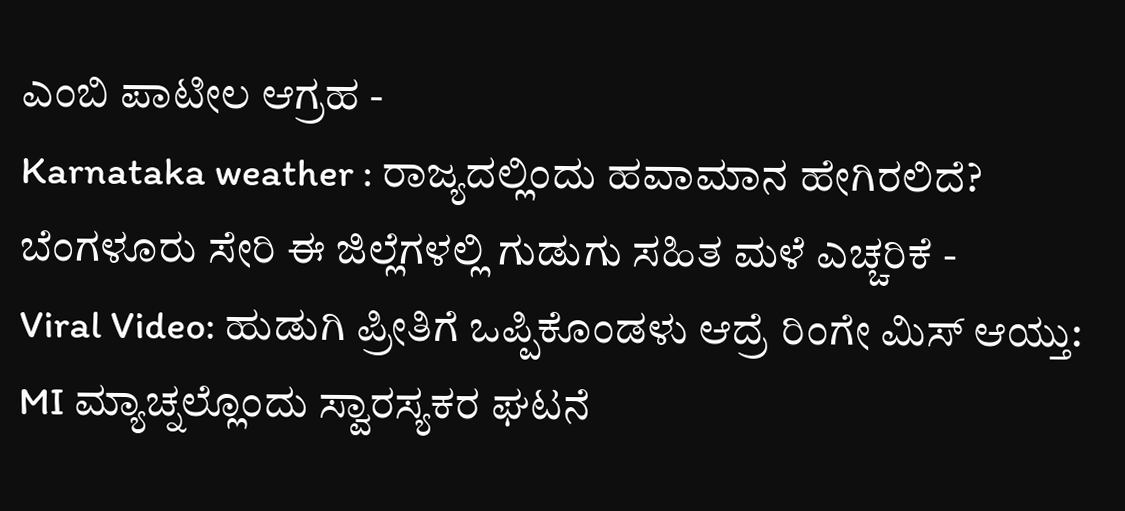ಎಂಬಿ ಪಾಟೀಲ ಆಗ್ರಹ -
Karnataka weather : ರಾಜ್ಯದಲ್ಲಿಂದು ಹವಾಮಾನ ಹೇಗಿರಲಿದೆ? ಬೆಂಗಳೂರು ಸೇರಿ ಈ ಜಿಲ್ಲೆಗಳಲ್ಲಿ ಗುಡುಗು ಸಹಿತ ಮಳೆ ಎಚ್ಚರಿಕೆ -
Viral Video: ಹುಡುಗಿ ಪ್ರೀತಿಗೆ ಒಪ್ಪಿಕೊಂಡಳು ಆದ್ರೆ ರಿಂಗೇ ಮಿಸ್ ಆಯ್ತು: MI ಮ್ಯಾಚ್ನಲ್ಲೊಂದು ಸ್ವಾರಸ್ಯಕರ ಘಟನೆ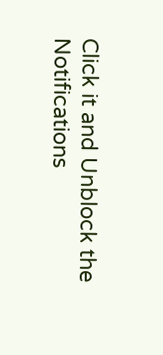Click it and Unblock the Notifications